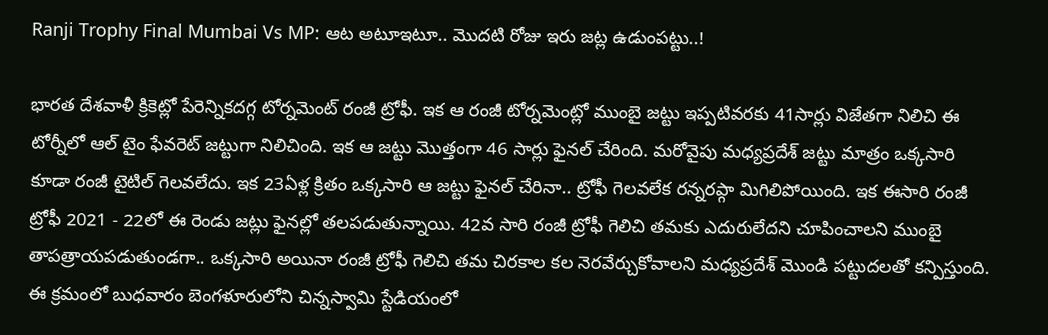Ranji Trophy Final Mumbai Vs MP: ఆట అటూఇటూ.. మొదటి రోజు ఇరు జట్ల ఉడుంపట్టు..!

భారత దేశవాళీ క్రికెట్లో పేరెన్నికదగ్గ టోర్నమెంట్ రంజీ ట్రోఫీ. ఇక ఆ రంజీ టోర్నమెంట్లో ముంబై జట్టు ఇప్పటివరకు 41సార్లు విజేతగా నిలిచి ఈ టోర్నీలో ఆల్ టైం ఫేవరెట్ జట్టుగా నిలిచింది. ఇక ఆ జట్టు మొత్తంగా 46 సార్లు ఫైనల్ చేరింది. మరోవైపు మధ్యప్రదేశ్ జట్టు మాత్రం ఒక్కసారి కూడా రంజీ టైటిల్ గెలవలేదు. ఇక 23ఏళ్ల క్రితం ఒక్కసారి ఆ జట్టు ఫైనల్ చేరినా.. ట్రోఫీ గెలవలేక రన్నరప్గా మిగిలిపోయింది. ఇక ఈసారి రంజీ ట్రోఫీ 2021 - 22లో ఈ రెండు జట్లు ఫైనల్లో తలపడుతున్నాయి. 42వ సారి రంజీ ట్రోఫీ గెలిచి తమకు ఎదురులేదని చూపించాలని ముంబై తాపత్రాయపడుతుండగా.. ఒక్కసారి అయినా రంజీ ట్రోఫీ గెలిచి తమ చిరకాల కల నెరవేర్చుకోవాలని మధ్యప్రదేశ్ మొండి పట్టుదలతో కన్పిస్తుంది.
ఈ క్రమంలో బుధవారం బెంగళూరులోని చిన్నస్వామి స్టేడియంలో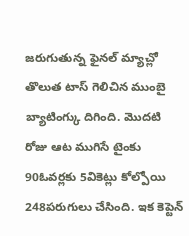జరుగుతున్న ఫైనల్ మ్యాచ్లో తొలుత టాస్ గెలిచిన ముంబై బ్యాటింగ్కు దిగింది. మొదటి రోజు ఆట ముగిసే టైంకు 90ఓవర్లకు 5వికెట్లు కోల్పోయి 248పరుగులు చేసింది. ఇక కెప్టెన్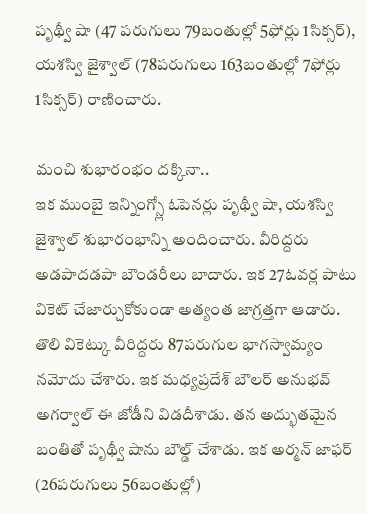పృథ్వీ షా (47 పరుగులు 79బంతుల్లో 5ఫోర్లు 1సిక్సర్), యశస్వి జైశ్వాల్ (78పరుగులు 163బంతుల్లో 7ఫోర్లు 1సిక్సర్) రాణించారు.

మంచి శుభారంభం దక్కినా..
ఇక ముంబై ఇన్నింగ్స్లో ఓపెనర్లు పృథ్వీ షా, యశస్వి జైశ్వాల్ శుభారంభాన్ని అందించారు. వీరిద్దరు అడపాదడపా బౌండరీలు బాదారు. ఇక 27ఓవర్ల పాటు వికెట్ చేజార్చుకోకుండా అత్యంత జాగ్రత్తగా ఆడారు. తొలి వికెట్కు వీరిద్దరు 87పరుగుల భాగస్వామ్యం నమోదు చేశారు. ఇక మధ్యప్రదేశ్ బౌలర్ అనుభవ్ అగర్వాల్ ఈ జోడీని విడదీశాడు. తన అద్భుతమైన బంతితో పృథ్వీ షాను బౌల్డ్ చేశాడు. ఇక అర్మన్ జాఫర్ (26పరుగులు 56బంతుల్లో)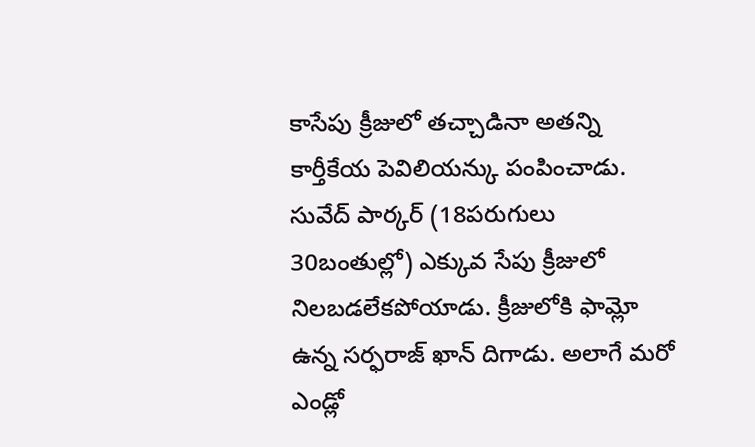కాసేపు క్రీజులో తచ్చాడినా అతన్ని కార్తీకేయ పెవిలియన్కు పంపించాడు. సువేద్ పార్కర్ (18పరుగులు 30బంతుల్లో) ఎక్కువ సేపు క్రీజులో నిలబడలేకపోయాడు. క్రీజులోకి ఫామ్లో ఉన్న సర్ఫరాజ్ ఖాన్ దిగాడు. అలాగే మరో ఎండ్లో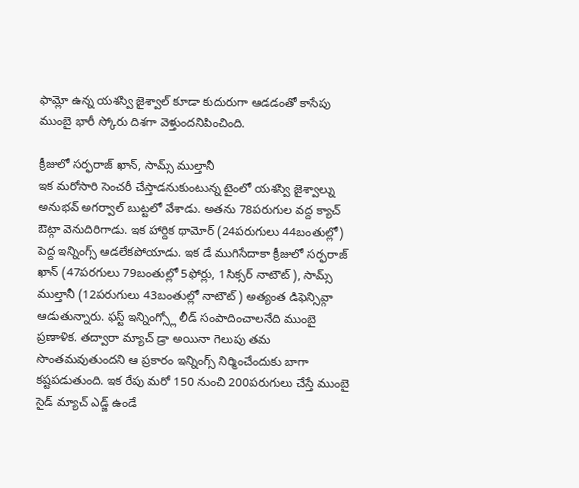ఫామ్లో ఉన్న యశస్వి జైశ్వాల్ కూడా కుదురుగా ఆడడంతో కాసేపు ముంబై భారీ స్కోరు దిశగా వెళ్తుందనిపించింది.

క్రీజులో సర్ఫరాజ్ ఖాన్, సామ్స్ ముల్తానీ
ఇక మరోసారి సెంచరీ చేస్తాడనుకుంటున్న టైంలో యశస్వి జైశ్వాల్ను అనుభవ్ అగర్వాల్ బుట్టలో వేశాడు. అతను 78పరుగుల వద్ద క్యాచ్ ఔట్గా వెనుదిరిగాడు. ఇక హార్దిక థామోర్ (24పరుగులు 44బంతుల్లో) పెద్ద ఇన్నింగ్స్ ఆడలేకపోయాడు. ఇక డే ముగిసేదాకా క్రీజులో సర్ఫరాజ్ ఖాన్ (47పరగులు 79బంతుల్లో 5ఫోర్లు, 1సిక్సర్ నాటౌట్), సామ్స్ ముల్తానీ (12పరుగులు 43బంతుల్లో నాటౌట్) అత్యంత డిఫెన్సివ్గా ఆడుతున్నారు. ఫస్ట్ ఇన్నింగ్స్లో లీడ్ సంపాదించాలనేది ముంబై ప్రణాళిక. తద్వారా మ్యాచ్ డ్రా అయినా గెలుపు తమ సొంతమవుతుందని ఆ ప్రకారం ఇన్నింగ్స్ నిర్మించేందుకు బాగా కష్టపడుతుంది. ఇక రేపు మరో 150 నుంచి 200పరుగులు చేస్తే ముంబై సైడ్ మ్యాచ్ ఎడ్జ్ ఉండే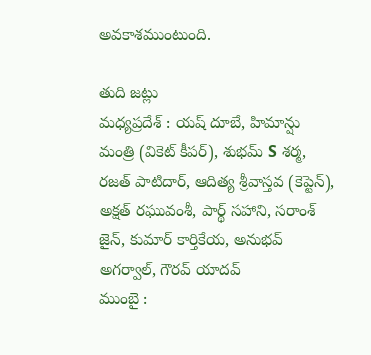అవకాశముంటుంది.

తుది జట్లు
మధ్యప్రదేశ్ : యష్ దూబే, హిమాన్షు మంత్రి (వికెట్ కీపర్), శుభమ్ S శర్మ, రజత్ పాటిదార్, ఆదిత్య శ్రీవాస్తవ (కెప్టెన్), అక్షత్ రఘువంశీ, పార్థ్ సహాని, సరాంశ్ జైన్, కుమార్ కార్తికేయ, అనుభవ్ అగర్వాల్, గౌరవ్ యాదవ్
ముంబై :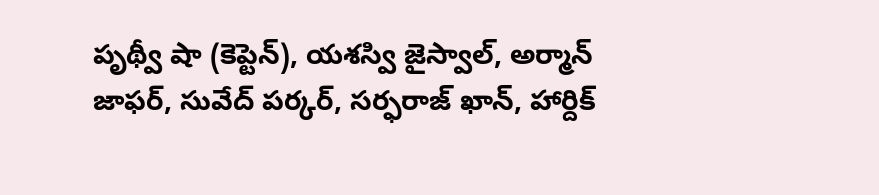పృథ్వీ షా (కెప్టెన్), యశస్వి జైస్వాల్, అర్మాన్ జాఫర్, సువేద్ పర్కర్, సర్ఫరాజ్ ఖాన్, హార్దిక్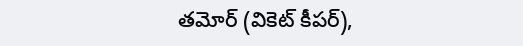తమోర్ (వికెట్ కీపర్),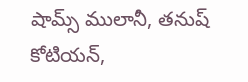షామ్స్ ములానీ, తనుష్ కోటియన్,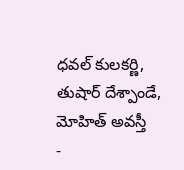ధవల్ కులకర్ణి, తుషార్ దేశ్పాండే, మోహిత్ అవస్తీ
-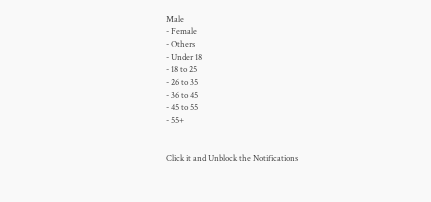Male
- Female
- Others
- Under 18
- 18 to 25
- 26 to 35
- 36 to 45
- 45 to 55
- 55+


Click it and Unblock the Notifications